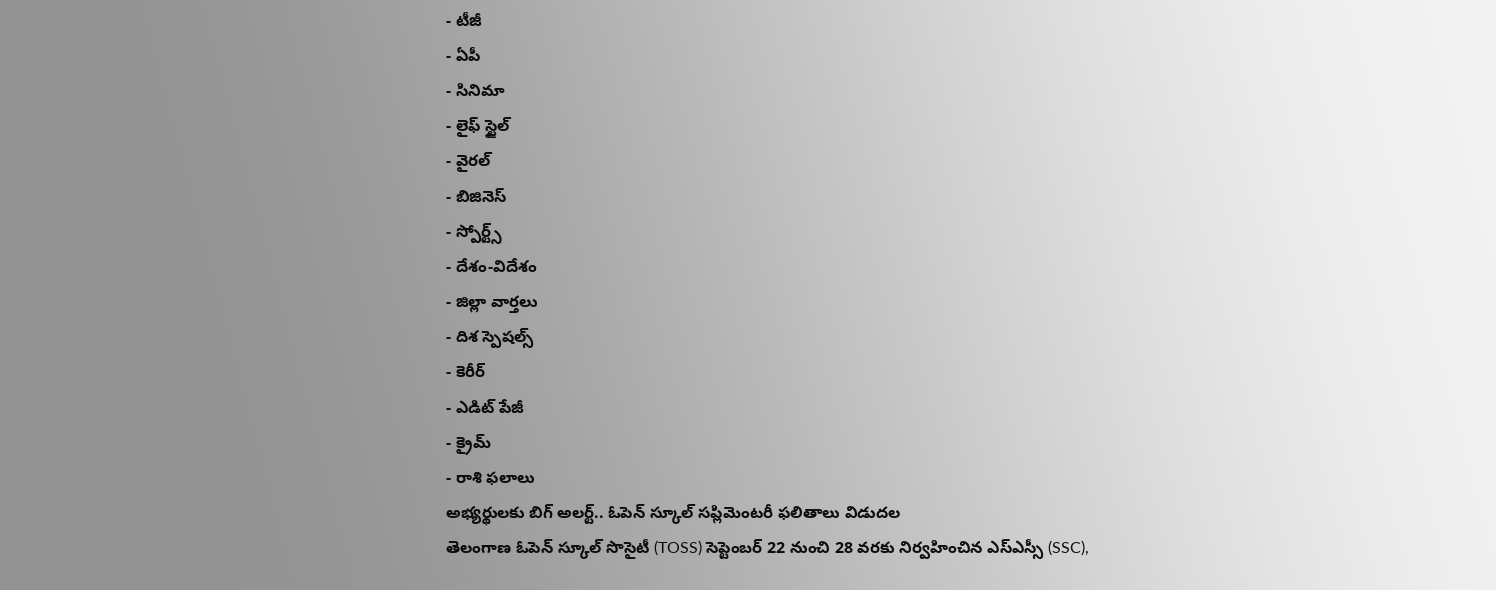- టీజీ
- ఏపీ
- సినిమా
- లైఫ్ స్టైల్
- వైరల్
- బిజినెస్
- స్పోర్ట్స్
- దేశం-విదేశం
- జిల్లా వార్తలు
- దిశ స్పెషల్స్
- కెరీర్
- ఎడిట్ పేజీ
- క్రైమ్
- రాశి ఫలాలు
అభ్యర్థులకు బిగ్ అలర్ట్.. ఓపెన్ స్కూల్ సప్లిమెంటరీ ఫలితాలు విడుదల
తెలంగాణ ఓపెన్ స్కూల్ సొసైటీ (TOSS) సెప్టెంబర్ 22 నుంచి 28 వరకు నిర్వహించిన ఎస్ఎస్సీ (SSC),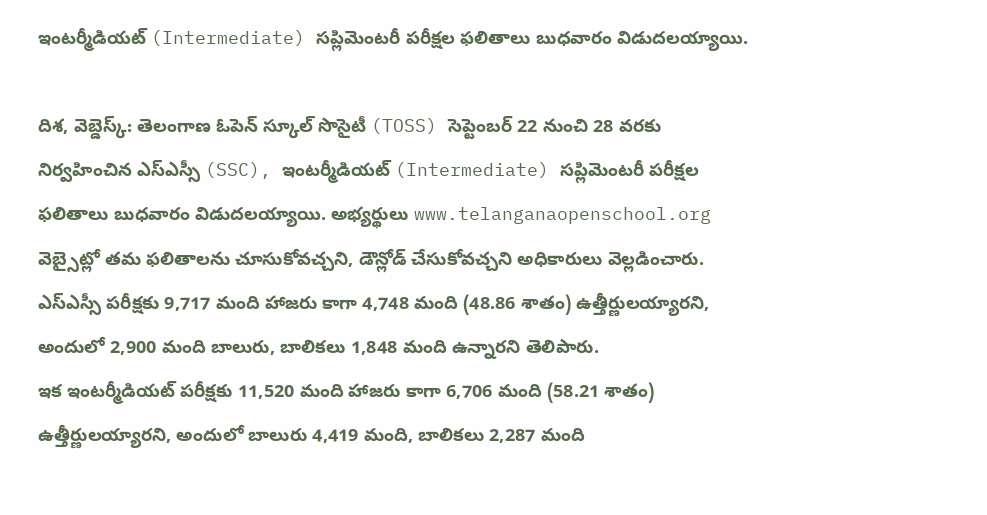ఇంటర్మీడియట్ (Intermediate) సప్లిమెంటరీ పరీక్షల ఫలితాలు బుధవారం విడుదలయ్యాయి.

దిశ, వెబ్డెస్క్: తెలంగాణ ఓపెన్ స్కూల్ సొసైటీ (TOSS) సెప్టెంబర్ 22 నుంచి 28 వరకు నిర్వహించిన ఎస్ఎస్సీ (SSC), ఇంటర్మీడియట్ (Intermediate) సప్లిమెంటరీ పరీక్షల ఫలితాలు బుధవారం విడుదలయ్యాయి. అభ్యర్థులు www.telanganaopenschool.org వెబ్సైట్లో తమ ఫలితాలను చూసుకోవచ్చని, డౌన్లోడ్ చేసుకోవచ్చని అధికారులు వెల్లడించారు. ఎస్ఎస్సీ పరీక్షకు 9,717 మంది హాజరు కాగా 4,748 మంది (48.86 శాతం) ఉత్తీర్ణులయ్యారని, అందులో 2,900 మంది బాలురు, బాలికలు 1,848 మంది ఉన్నారని తెలిపారు.
ఇక ఇంటర్మీడియట్ పరీక్షకు 11,520 మంది హాజరు కాగా 6,706 మంది (58.21 శాతం) ఉత్తీర్ణులయ్యారని, అందులో బాలురు 4,419 మంది, బాలికలు 2,287 మంది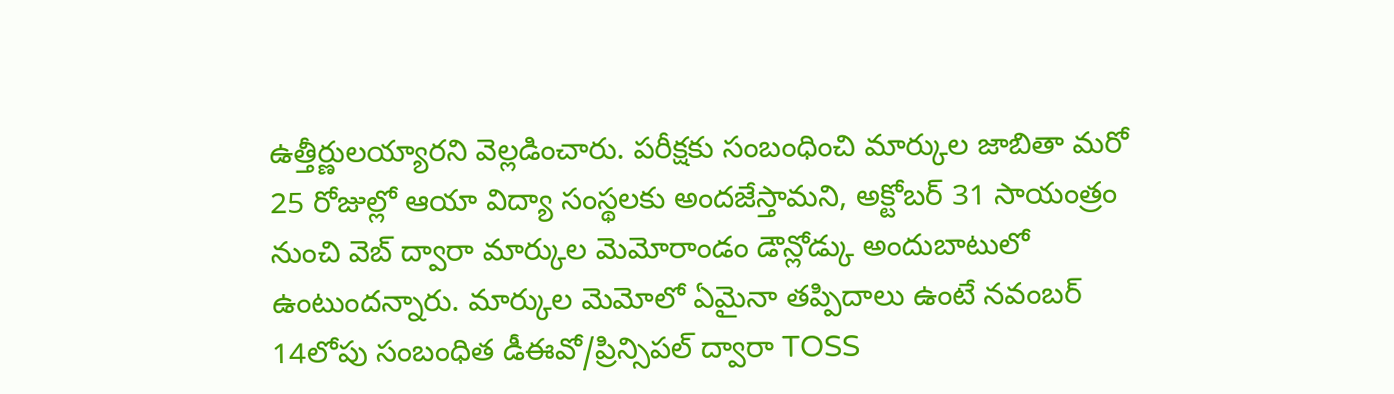ఉత్తీర్ణులయ్యారని వెల్లడించారు. పరీక్షకు సంబంధించి మార్కుల జాబితా మరో 25 రోజుల్లో ఆయా విద్యా సంస్థలకు అందజేస్తామని, అక్టోబర్ 31 సాయంత్రం నుంచి వెబ్ ద్వారా మార్కుల మెమోరాండం డౌన్లోడ్కు అందుబాటులో ఉంటుందన్నారు. మార్కుల మెమోలో ఏమైనా తప్పిదాలు ఉంటే నవంబర్ 14లోపు సంబంధిత డీఈవో/ప్రిన్సిపల్ ద్వారా TOSS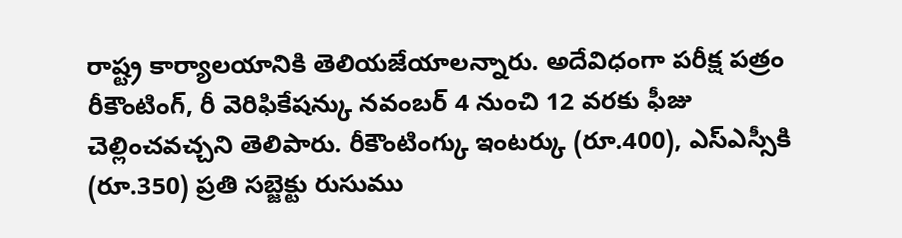రాష్ట్ర కార్యాలయానికి తెలియజేయాలన్నారు. అదేవిధంగా పరీక్ష పత్రం రీకౌంటింగ్, రీ వెరిఫికేషన్కు నవంబర్ 4 నుంచి 12 వరకు ఫీజు చెల్లించవచ్చని తెలిపారు. రీకౌంటింగ్కు ఇంటర్కు (రూ.400), ఎస్ఎస్సీకి (రూ.350) ప్రతి సబ్జెక్టు రుసుము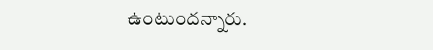ఉంటుందన్నారు.